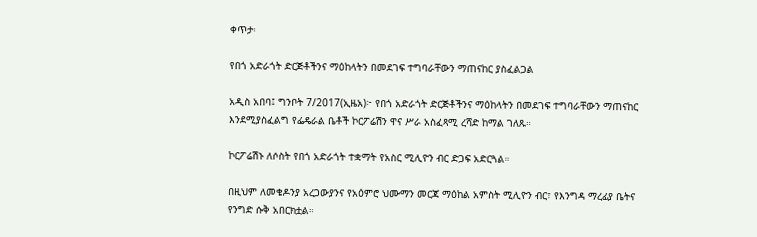ቀጥታ፡

የበጎ አድራጎት ድርጅቶችንና ማዕከላትን በመደገፍ ተግባራቸውን ማጠናከር ያስፈልጋል

አዲስ አበባ፤ ግንቦት 7/2017(ኢዜአ)፦ የበጎ አድራጎት ድርጅቶችንና ማዕከላትን በመደገፍ ተግባራቸውን ማጠናከር እንደሚያስፈልግ የፌዴራል ቤቶች ኮርፖሬሽን ዋና ሥራ አስፈጻሚ ረሻድ ከማል ገለጹ።

ኮርፖሬሽኑ ለሶስት የበጎ አድራጎት ተቋማት የአስር ሚሊዮን ብር ድጋፍ አድርጓል።

በዚህም ለመቄዶንያ አረጋውያንና የአዕምሮ ህሙማን መርጃ ማዕከል አምስት ሚሊዮን ብር፣ የእንግዳ ማረፊያ ቤትና የንግድ ሱቅ አበርክቷል።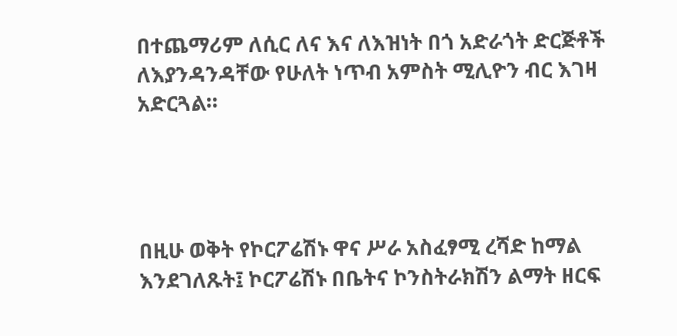በተጨማሪም ለሲር ለና እና ለእዝነት በጎ አድራጎት ድርጅቶች ለእያንዳንዳቸው የሁለት ነጥብ አምስት ሚሊዮን ብር እገዛ አድርጓል።




በዚሁ ወቅት የኮርፖሬሽኑ ዋና ሥራ አስፈፃሚ ረሻድ ከማል እንደገለጹት፤ ኮርፖሬሽኑ በቤትና ኮንስትራክሽን ልማት ዘርፍ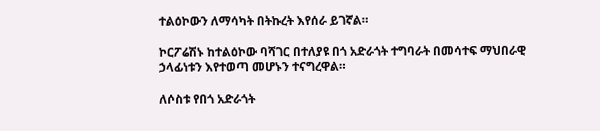ተልዕኮውን ለማሳካት በትኩረት እየሰራ ይገኛል።

ኮርፖሬሽኑ ከተልዕኮው ባሻገር በተለያዩ በጎ አድራጎት ተግባራት በመሳተፍ ማህበራዊ ኃላፊነቱን እየተወጣ መሆኑን ተናግረዋል።

ለሶስቱ የበጎ አድራጎት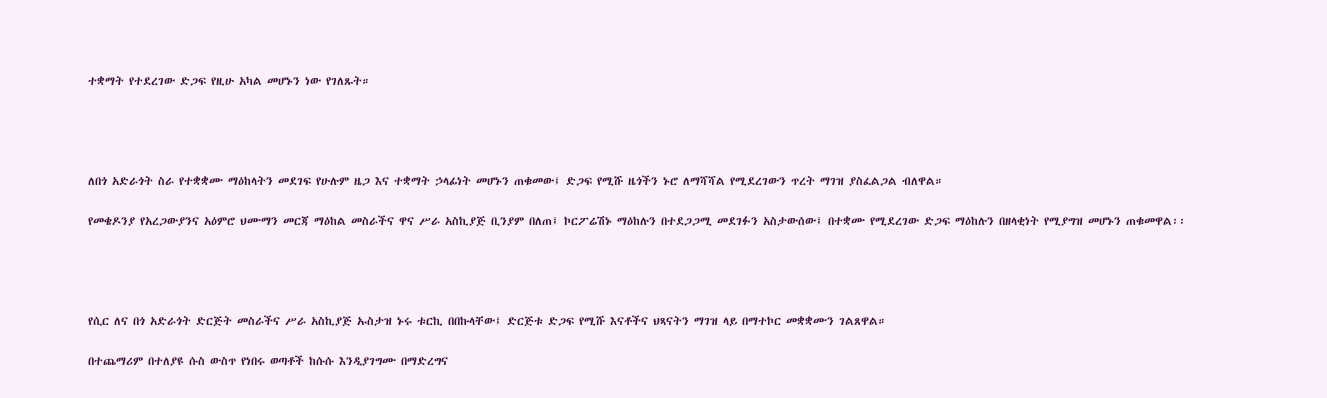ተቋማት የተደረገው ድጋፍ የዚሁ አካል መሆኑን ነው የገለጹት።




ለበጎ አድራጎት ስራ የተቋቋሙ ማዕከላትን መደገፍ የሁሉም ዜጋ እና ተቋማት ኃላፊነት መሆኑን ጠቁመው፤ ድጋፍ የሚሹ ዜጎችን ኑሮ ለማሻሻል የሚደረገውን ጥረት ማገዝ ያስፈልጋል ብለዋል።

የመቄዶንያ የአረጋውያንና አዕምሮ ህሙማን መርጃ ማዕከል መስራችና ዋና ሥራ አስኪያጅ ቢንያም በለጠ፤ ኮርፖሬሽኑ ማዕከሉን በተደጋጋሚ መደገፉን አስታውሰው፤ በተቋሙ የሚደረገው ድጋፍ ማዕከሉን በዘላቂነት የሚያግዝ መሆኑን ጠቁመዋል፡፡




የሲር ለና በጎ አድራጎት ድርጅት መስራችና ሥራ አስኪያጅ ኡስታዝ ኑሩ ቱርኪ በበኩላቸው፤ ድርጅቱ ድጋፍ የሚሹ እናቶችና ህጻናትን ማገዝ ላይ በማተኮር መቋቋሙን ገልጸዋል።

በተጨማሪም በተለያዩ ሱስ ውስጥ የነበሩ ወጣቶች ከሱሱ እንዲያገግሙ በማድረግና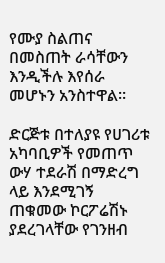የሙያ ስልጠና በመስጠት ራሳቸውን እንዲችሉ እየሰራ መሆኑን አንስተዋል።

ድርጅቱ በተለያዩ የሀገሪቱ አካባቢዎች የመጠጥ ውሃ ተደራሽ በማድረግ ላይ እንደሚገኝ ጠቁመው ኮርፖሬሽኑ ያደረገላቸው የገንዘብ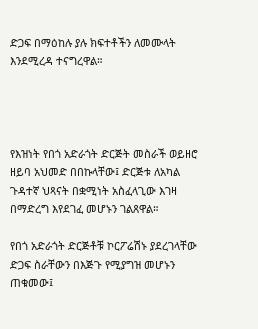ድጋፍ በማዕከሉ ያሉ ክፍተቶችን ለመሙላት እንደሚረዳ ተናግረዋል።




የእዝነት የበጎ አድራጎት ድርጅት መስራች ወይዘሮ ዘይባ አህመድ በበኩላቸው፤ ድርጅቱ ለአካል ጉዳተኛ ህጻናት በቋሚነት አስፈላጊው እገዛ በማድረግ እየደገፈ መሆኑን ገልጸዋል።

የበጎ አድራጎት ድርጅቶቹ ኮርፖሬሽኑ ያደረገላቸው ድጋፍ ስራቸውን በእጅጉ የሚያግዝ መሆኑን ጠቁመው፤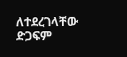ለተደረገላቸው ድጋፍም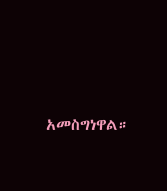አመስግነዋል።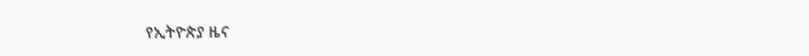የኢትዮጵያ ዜና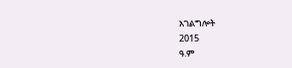አገልግሎት
2015
ዓ.ም